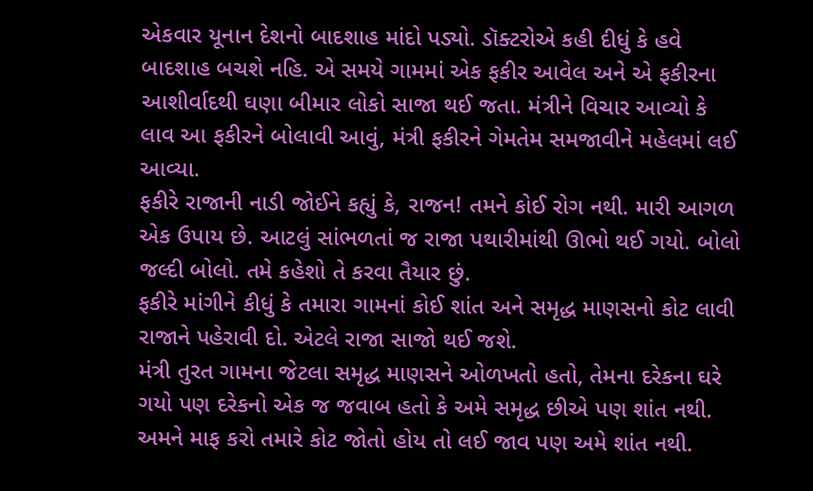એકવાર યૂનાન દેશનો બાદશાહ માંદો પડ્યો. ડૉક્ટરોએ કહી દીધું કે હવે બાદશાહ બચશે નહિ. એ સમયે ગામમાં એક ફકીર આવેલ અને એ ફકીરના આશીર્વાદથી ઘણા બીમાર લોકો સાજા થઈ જતા. મંત્રીને વિચાર આવ્યો કે લાવ આ ફકીરને બોલાવી આવું, મંત્રી ફકીરને ગેમતેમ સમજાવીને મહેલમાં લઈ આવ્યા.
ફકીરે રાજાની નાડી જોઈને કહ્યું કે, રાજન! તમને કોઈ રોગ નથી. મારી આગળ એક ઉપાય છે. આટલું સાંભળતાં જ રાજા પથારીમાંથી ઊભો થઈ ગયો. બોલો જલ્દી બોલો. તમે કહેશો તે કરવા તૈયાર છું.
ફકીરે માંગીને કીધું કે તમારા ગામનાં કોઈ શાંત અને સમૃદ્ધ માણસનો કોટ લાવી રાજાને પહેરાવી દો. એટલે રાજા સાજો થઈ જશે.
મંત્રી તુરત ગામના જેટલા સમૃદ્ધ માણસને ઓળખતો હતો, તેમના દરેકના ઘરે ગયો પણ દરેકનો એક જ જવાબ હતો કે અમે સમૃદ્ધ છીએ પણ શાંત નથી. અમને માફ કરો તમારે કોટ જોતો હોય તો લઈ જાવ પણ અમે શાંત નથી.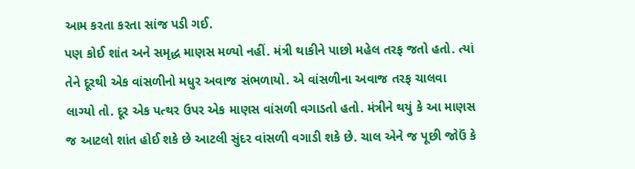આમ કરતા કરતા સાંજ પડી ગઈ.
પણ કોઈ શાંત અને સમૃદ્ધ માણસ મળ્યો નહીં. મંત્રી થાકીને પાછો મહેલ તરફ જતો હતો. ત્યાં તેને દૂરથી એક વાંસળીનો મધુર અવાજ સંભળાયો. એ વાંસળીના અવાજ તરફ ચાલવા લાગ્યો તો. દૂર એક પત્થર ઉપર એક માણસ વાંસળી વગાડતો હતો. મંત્રીને થયું કે આ માણસ જ આટલો શાંત હોઈ શકે છે આટલી સુંદર વાંસળી વગાડી શકે છે. ચાલ એને જ પૂછી જોઉં કે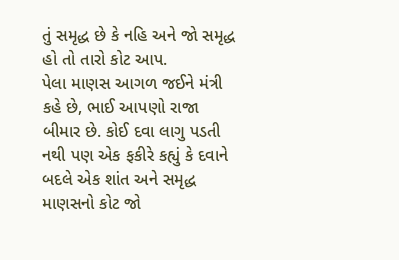તું સમૃદ્ધ છે કે નહિ અને જો સમૃદ્ધ હો તો તારો કોટ આપ.
પેલા માણસ આગળ જઈને મંત્રી કહે છે, ભાઈ આપણો રાજા બીમાર છે. કોઈ દવા લાગુ પડતી નથી પણ એક ફકીરે કહ્યું કે દવાને બદલે એક શાંત અને સમૃદ્ધ માણસનો કોટ જો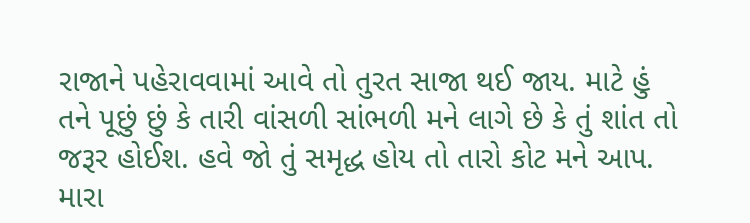રાજાને પહેરાવવામાં આવે તો તુરત સાજા થઈ જાય. માટે હું તને પૂછું છું કે તારી વાંસળી સાંભળી મને લાગે છે કે તું શાંત તો જરૂર હોઈશ. હવે જો તું સમૃદ્ધ હોય તો તારો કોટ મને આપ. મારા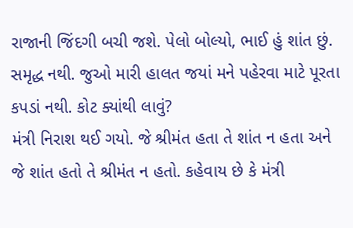રાજાની જિંદગી બચી જશે. પેલો બોલ્યો, ભાઈ હું શાંત છું. સમૃદ્ધ નથી. જુઓ મારી હાલત જયાં મને પહેરવા માટે પૂરતા કપડાં નથી. કોટ ક્યાંથી લાવું?
મંત્રી નિરાશ થઈ ગયો. જે શ્રીમંત હતા તે શાંત ન હતા અને જે શાંત હતો તે શ્રીમંત ન હતો. કહેવાય છે કે મંત્રી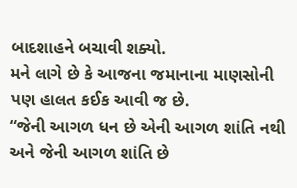બાદશાહને બચાવી શક્યો.
મને લાગે છે કે આજના જમાનાના માણસોની પણ હાલત કઈક આવી જ છે.
“જેની આગળ ધન છે એની આગળ શાંતિ નથી
અને જેની આગળ શાંતિ છે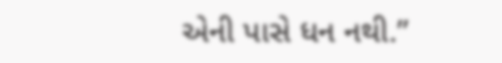એની પાસે ધન નથી.”